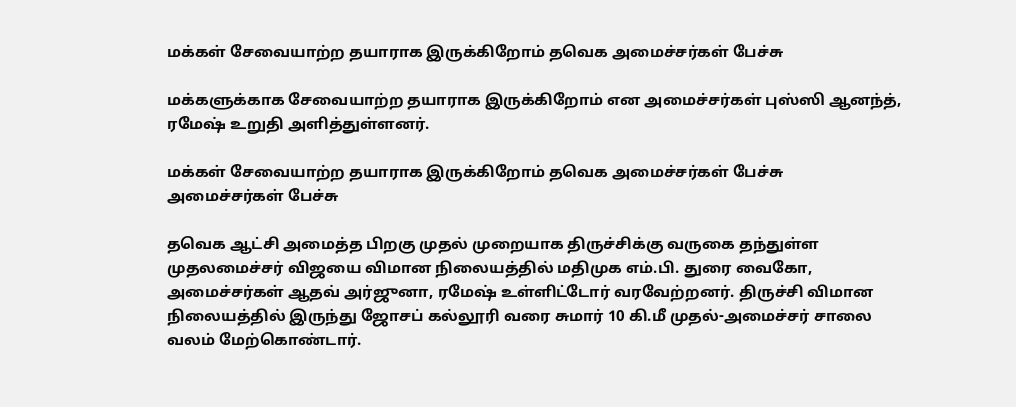மக்கள் சேவையாற்ற தயாராக இருக்கிறோம் தவெக அமைச்சர்கள் பேச்சு

மக்களுக்காக சேவையாற்ற தயாராக இருக்கிறோம் என அமைச்சர்கள் புஸ்ஸி ஆனந்த், ரமேஷ் உறுதி அளித்துள்ளனர்.

மக்கள் சேவையாற்ற தயாராக இருக்கிறோம் தவெக அமைச்சர்கள் பேச்சு
அமைச்சர்கள் பேச்சு

தவெக ஆட்சி அமைத்த பிறகு முதல் முறையாக திருச்சிக்கு வருகை தந்துள்ள முதலமைச்சர் விஜயை விமான நிலையத்தில் மதிமுக எம்.பி. துரை வைகோ, அமைச்சர்கள் ஆதவ் அர்ஜுனா, ரமேஷ் உள்ளிட்டோர் வரவேற்றனர். திருச்சி விமான நிலையத்தில் இருந்து ஜோசப் கல்லூரி வரை சுமார் 10 கி.மீ முதல்-அமைச்சர் சாலை வலம் மேற்கொண்டார்.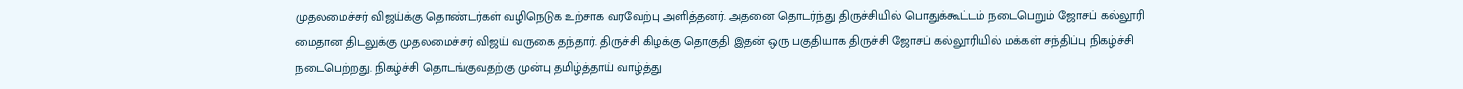முதலமைச்சர் விஜய்க்கு தொண்டர்கள் வழிநெடுக உற்சாக வரவேற்பு அளித்தனர். அதனை தொடர்ந்து திருச்சியில் பொதுக்கூட்டம் நடைபெறும் ஜோசப் கல்லூரி மைதான திடலுக்கு முதலமைச்சர் விஜய் வருகை தந்தார். திருச்சி கிழக்கு தொகுதி இதன் ஒரு பகுதியாக திருச்சி ஜோசப் கல்லூரியில் மக்கள் சந்திப்பு நிகழ்ச்சி நடைபெற்றது. நிகழ்ச்சி தொடங்குவதற்கு முன்பு தமிழ்த்தாய் வாழ்த்து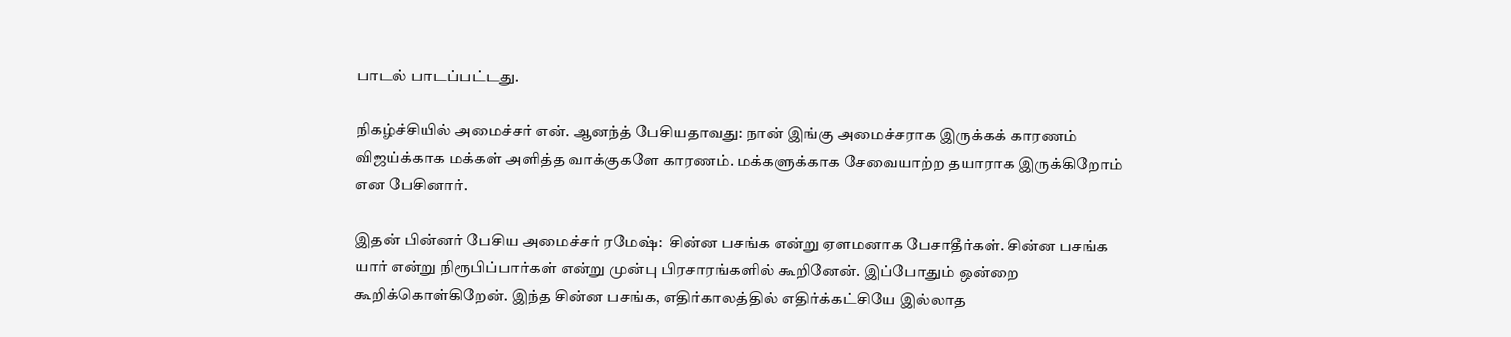பாடல் பாடப்பட்டது.

நிகழ்ச்சியில் அமைச்சர் என். ஆனந்த் பேசியதாவது: நான் இங்கு அமைச்சராக இருக்கக் காரணம் விஜய்க்காக மக்கள் அளித்த வாக்குகளே காரணம். மக்களுக்காக சேவையாற்ற தயாராக இருக்கிறோம் என பேசினார்.

இதன் பின்னர் பேசிய அமைச்சர் ரமேஷ்:  சின்ன பசங்க என்று ஏளமனாக பேசாதீர்கள். சின்ன பசங்க யார் என்று நிரூபிப்பார்கள் என்று முன்பு பிரசாரங்களில் கூறினேன். இப்போதும் ஒன்றை கூறிக்கொள்கிறேன். இந்த சின்ன பசங்க, எதிர்காலத்தில் எதிர்க்கட்சியே இல்லாத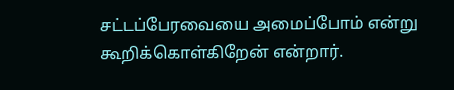சட்டப்பேரவையை அமைப்போம் என்று கூறிக்கொள்கிறேன் என்றார்.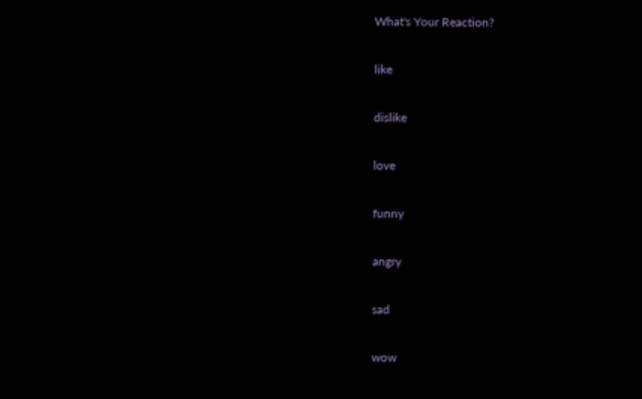What's Your Reaction?

like

dislike

love

funny

angry

sad

wow